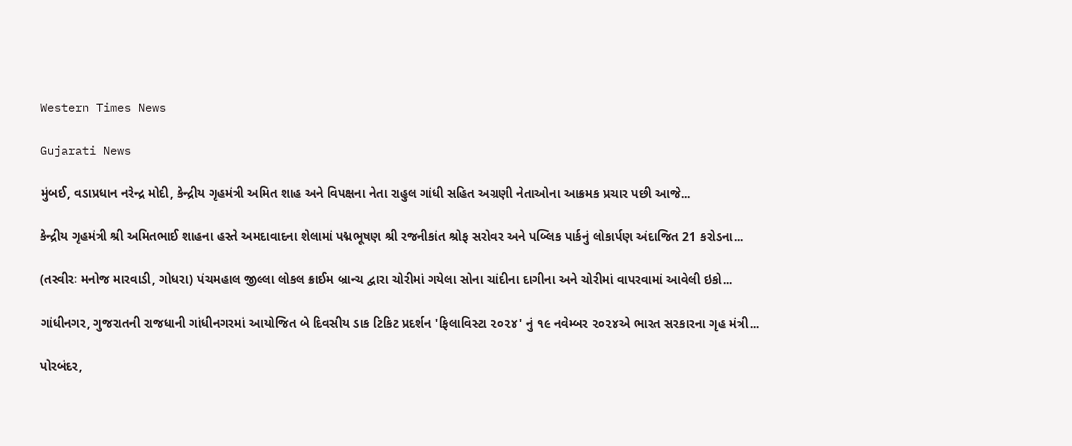Western Times News

Gujarati News

મુંબઈ, વડાપ્રધાન નરેન્દ્ર મોદી, કેન્દ્રીય ગૃહમંત્રી અમિત શાહ અને વિપક્ષના નેતા રાહુલ ગાંધી સહિત અગ્રણી નેતાઓના આક્રમક પ્રચાર પછી આજે...

કેન્દ્રીય ગૃહમંત્રી શ્રી અમિતભાઈ શાહના હસ્તે અમદાવાદના શેલામાં પદ્મભૂષણ શ્રી રજનીકાંત શ્રોફ સરોવર અને પબ્લિક પાર્કનું લોકાર્પણ અંદાજિત 21 કરોડના...

(તસ્વીરઃ મનોજ મારવાડી, ગોધરા) પંચમહાલ જીલ્લા લોકલ ક્રાઈમ બ્રાન્ચ દ્વારા ચોરીમાં ગયેલા સોના ચાંદીના દાગીના અને ચોરીમાં વાપરવામાં આવેલી ઇકો...

ગાંધીનગર, ગુજરાતની રાજધાની ગાંધીનગરમાં આયોજિત બે દિવસીય ડાક ટિકિટ પ્રદર્શન 'ફિલાવિસ્ટા ૨૦૨૪' નું ૧૯ નવેમ્બર ૨૦૨૪એ ભારત સરકારના ગૃહ મંત્રી...

પોરબંદર,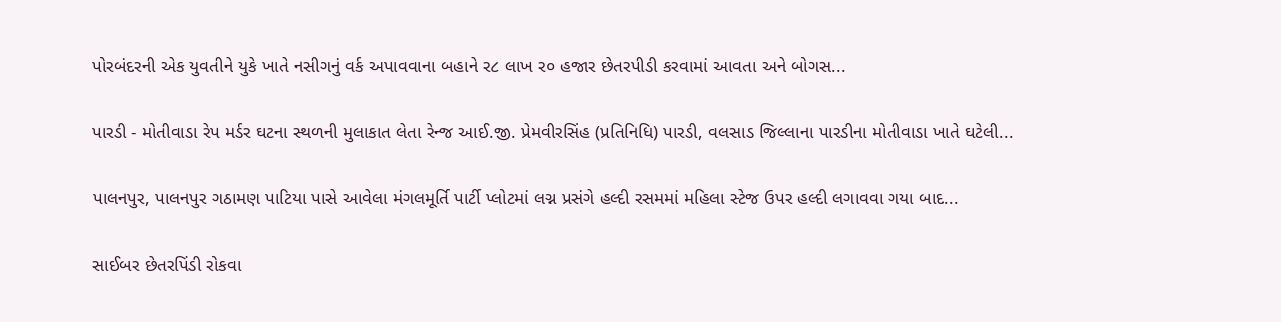પોરબંદરની એક યુવતીને યુકે ખાતે નસીગનું વર્ક અપાવવાના બહાને ર૮ લાખ ર૦ હજાર છેતરપીડી કરવામાં આવતા અને બોગસ...

પારડી - મોતીવાડા રેપ મર્ડર ઘટના સ્થળની મુલાકાત લેતા રેન્જ આઈ.જી. પ્રેમવીરસિંહ (પ્રતિનિધિ) પારડી, વલસાડ જિલ્લાના પારડીના મોતીવાડા ખાતે ઘટેલી...

પાલનપુર, પાલનપુર ગઠામણ પાટિયા પાસે આવેલા મંગલમૂર્તિ પાર્ટી પ્લોટમાં લગ્ન પ્રસંગે હલ્દી રસમમાં મહિલા સ્ટેજ ઉપર હલ્દી લગાવવા ગયા બાદ...

સાઈબર છેતરપિંડી રોકવા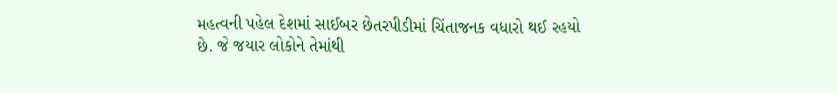મહત્વની પહેલ દેશમાં સાઈબર છેતરપીડીમાં ચિંતાજનક વધારો થઈ રહયો છે. જે જયાર લોકોને તેમાંથી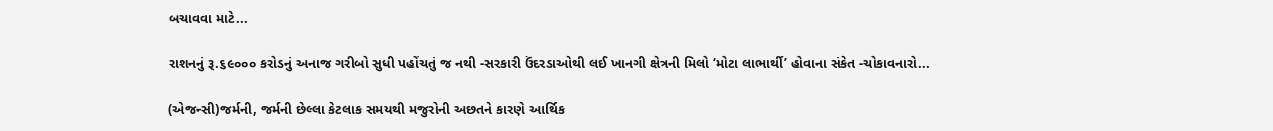બચાવવા માટે...

રાશનનું રૂ.૬૯૦૦૦ કરોડનું અનાજ ગરીબો સુધી પહોંચતું જ નથી -સરકારી ઉંદરડાઓથી લઈ ખાનગી ક્ષેત્રની મિલો ‘મોટા લાભાર્થી’ હોવાના સંકેત -ચોકાવનારો...

(એજન્સી)જર્મની, જર્મની છેલ્લા કેટલાક સમયથી મજુરોની અછતને કારણે આર્થિક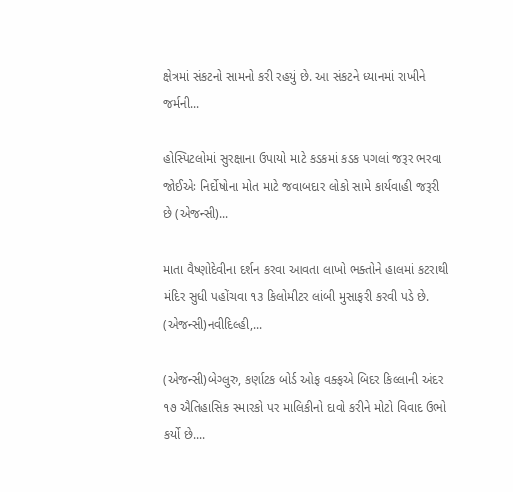ક્ષેત્રમાં સંકટનો સામનો કરી રહયું છે. આ સંકટને ધ્યાનમાં રાખીને જર્મની...

હોસ્પિટલોમાં સુરક્ષાના ઉપાયો માટે કડકમાં કડક પગલાં જરૂર ભરવા જોઈએઃ નિર્દોષોના મોત માટે જવાબદાર લોકો સામે કાર્યવાહી જરૂરી છે (એજન્સી)...

માતા વૈષ્ણોદેવીના દર્શન કરવા આવતા લાખો ભક્તોને હાલમાં કટરાથી મંદિર સુધી પહોંચવા ૧૩ કિલોમીટર લાંબી મુસાફરી કરવી પડે છે. (એજન્સી)નવીદિલ્હી,...

(એજન્સી)બેગ્લુરુ, કર્ણાટક બોર્ડ ઓફ વક્ફએ બિદર કિલ્લાની અંદર ૧૭ ઐતિહાસિક સ્મારકો પર માલિકીનો દાવો કરીને મોટો વિવાદ ઉભો કર્યો છે....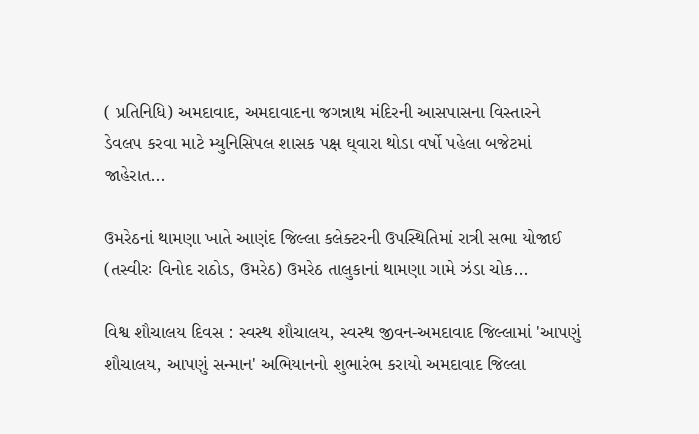( પ્રતિનિધિ) અમદાવાદ, અમદાવાદના જગન્નાથ મંદિરની આસપાસના વિસ્તારને ડેવલપ કરવા માટે મ્યુનિસિપલ શાસક પક્ષ ઘ્‌વારા થોડા વર્ષો પહેલા બજેટમાં જાહેરાત...

ઉમરેઠનાં થામણા ખાતે આણંદ જિલ્લા કલેક્ટરની ઉપસ્થિતિમાં રાત્રી સભા યોજાઈ (તસ્વીરઃ વિનોદ રાઠોડ, ઉમરેઠ) ઉમરેઠ તાલુકાનાં થામણા ગામે ઝંડા ચોક...

વિશ્વ શૌચાલય દિવસ : સ્વસ્થ શૌચાલય, સ્વસ્થ જીવન-અમદાવાદ જિલ્લામાં 'આપણું શૌચાલય, આપણું સન્માન' અભિયાનનો શુભારંભ કરાયો અમદાવાદ જિલ્લા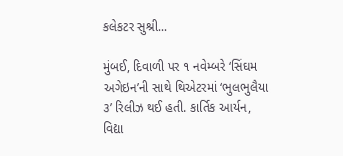કલેકટર સુશ્રી...

મુંબઈ, દિવાળી પર ૧ નવેમ્બરે ‘સિંઘમ અગેઇન’ની સાથે થિએટરમાં ‘ભુલભુલૈયા ૩’ રિલીઝ થઈ હતી. કાર્તિક આર્યન, વિદ્યા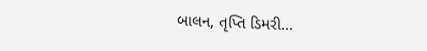બાલન, તૃપ્તિ ડિમરી...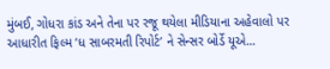મુંબઈ, ગોધરા કાંડ અને તેના પર રજૂ થયેલા મીડિયાના અહેવાલો પર આધારીત ફિલ્મ ‘ધ સાબરમતી રિપોર્ટ’ ને સેન્સર બોર્ડે યૂએ...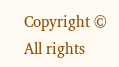Copyright © All rights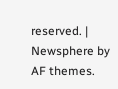reserved. | Newsphere by AF themes.